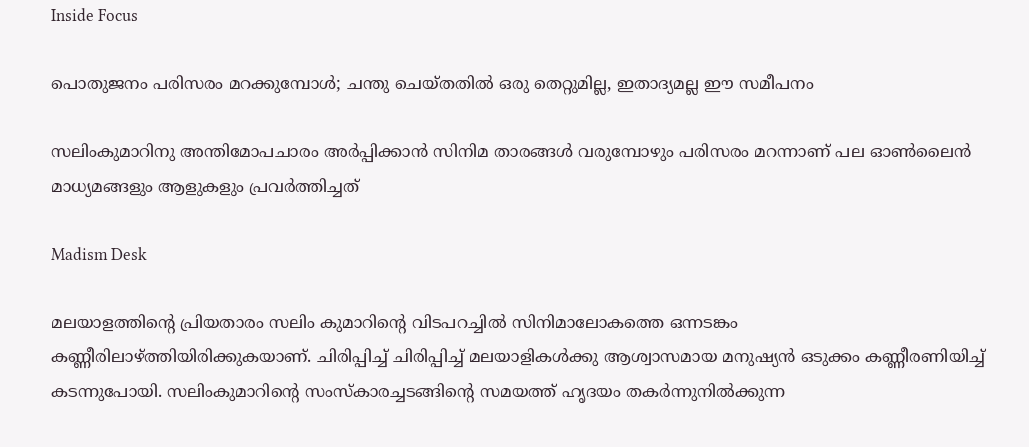Inside Focus

പൊതുജനം പരിസരം മറക്കുമ്പോൾ; ചന്തു ചെയ്തതിൽ ഒരു തെറ്റുമില്ല, ഇതാദ്യമല്ല ഈ സമീപനം

സലിംകുമാറിനു അന്തിമോപചാരം അർപ്പിക്കാൻ സിനിമ താരങ്ങൾ വരുമ്പോഴും പരിസരം മറന്നാണ് പല ഓൺലൈൻ മാധ്യമങ്ങളും ആളുകളും പ്രവർത്തിച്ചത്

Madism Desk

മലയാളത്തിന്റെ പ്രിയതാരം സലിം കുമാറിന്റെ വിടപറച്ചിൽ സിനിമാലോകത്തെ ഒന്നടങ്കം കണ്ണീരിലാഴ്ത്തിയിരിക്കുകയാണ്. ചിരിപ്പിച്ച് ചിരിപ്പിച്ച് മലയാളികൾക്കു ആശ്വാസമായ മനുഷ്യൻ ഒടുക്കം കണ്ണീരണിയിച്ച് കടന്നുപോയി. സലിംകുമാറിന്റെ സംസ്‌കാരച്ചടങ്ങിന്റെ സമയത്ത് ഹൃദയം തകർന്നുനിൽക്കുന്ന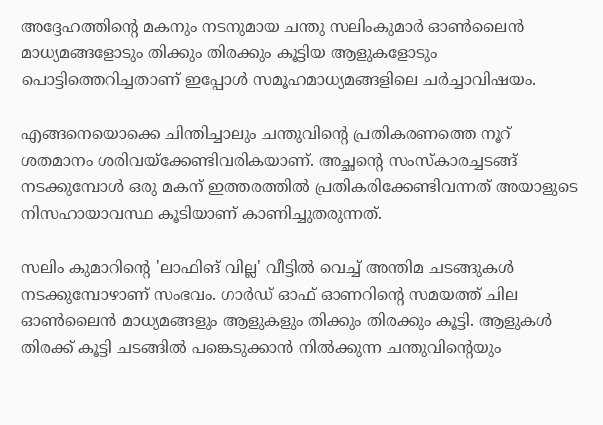അദ്ദേഹത്തിന്റെ മകനും നടനുമായ ചന്തു സലിംകുമാർ ഓൺലൈൻ മാധ്യമങ്ങളോടും തിക്കും തിരക്കും കൂട്ടിയ ആളുകളോടും പൊട്ടിത്തെറിച്ചതാണ് ഇപ്പോൾ സമൂഹമാധ്യമങ്ങളിലെ ചർച്ചാവിഷയം.

എങ്ങനെയൊക്കെ ചിന്തിച്ചാലും ചന്തുവിന്റെ പ്രതികരണത്തെ നൂറ് ശതമാനം ശരിവയ്‌ക്കേണ്ടിവരികയാണ്. അച്ഛന്റെ സംസ്‌കാരച്ചടങ്ങ് നടക്കുമ്പോൾ ഒരു മകന് ഇത്തരത്തിൽ പ്രതികരിക്കേണ്ടിവന്നത് അയാളുടെ നിസഹായാവസ്ഥ കൂടിയാണ് കാണിച്ചുതരുന്നത്.

സലിം കുമാറിന്റെ 'ലാഫിങ് വില്ല' വീട്ടിൽ വെച്ച് അന്തിമ ചടങ്ങുകൾ നടക്കുമ്പോഴാണ് സംഭവം. ഗാർഡ് ഓഫ് ഓണറിന്റെ സമയത്ത് ചില ഓൺലൈൻ മാധ്യമങ്ങളും ആളുകളും തിക്കും തിരക്കും കൂട്ടി. ആളുകൾ തിരക്ക് കൂട്ടി ചടങ്ങിൽ പങ്കെടുക്കാൻ നിൽക്കുന്ന ചന്തുവിന്റെയും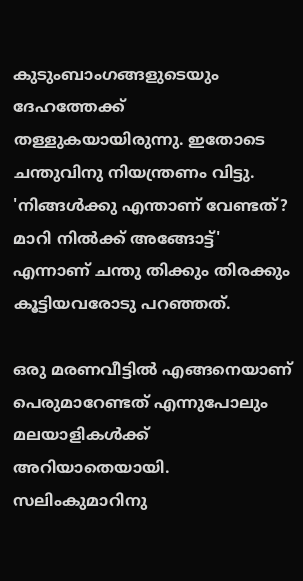കുടുംബാംഗങ്ങളുടെയും ദേഹത്തേക്ക് തള്ളുകയായിരുന്നു. ഇതോടെ ചന്തുവിനു നിയന്ത്രണം വിട്ടു. 'നിങ്ങൾക്കു എന്താണ് വേണ്ടത്? മാറി നിൽക്ക് അങ്ങോട്ട്' എന്നാണ് ചന്തു തിക്കും തിരക്കും കൂട്ടിയവരോടു പറഞ്ഞത്.

ഒരു മരണവീട്ടിൽ എങ്ങനെയാണ് പെരുമാറേണ്ടത് എന്നുപോലും മലയാളികൾക്ക് അറിയാതെയായി. സലിംകുമാറിനു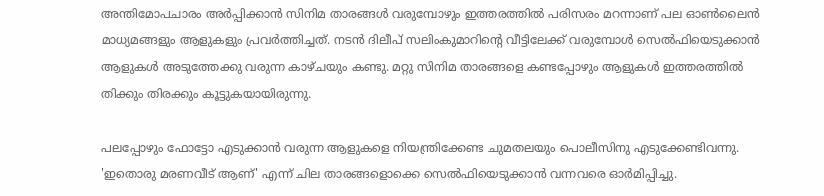അന്തിമോപചാരം അർപ്പിക്കാൻ സിനിമ താരങ്ങൾ വരുമ്പോഴും ഇത്തരത്തിൽ പരിസരം മറന്നാണ് പല ഓൺലൈൻ മാധ്യമങ്ങളും ആളുകളും പ്രവർത്തിച്ചത്. നടൻ ദിലീപ് സലിംകുമാറിന്റെ വീട്ടിലേക്ക് വരുമ്പോൾ സെൽഫിയെടുക്കാൻ ആളുകൾ അടുത്തേക്കു വരുന്ന കാഴ്ചയും കണ്ടു. മറ്റു സിനിമ താരങ്ങളെ കണ്ടപ്പോഴും ആളുകൾ ഇത്തരത്തിൽ തിക്കും തിരക്കും കൂട്ടുകയായിരുന്നു.

പലപ്പോഴും ഫോട്ടോ എടുക്കാൻ വരുന്ന ആളുകളെ നിയന്ത്രിക്കേണ്ട ചുമതലയും പൊലീസിനു എടുക്കേണ്ടിവന്നു. 'ഇതൊരു മരണവീട് ആണ്' എന്ന് ചില താരങ്ങളൊക്കെ സെൽഫിയെടുക്കാൻ വന്നവരെ ഓർമിപ്പിച്ചു.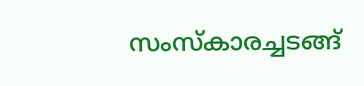സംസ്‌കാരച്ചടങ്ങ്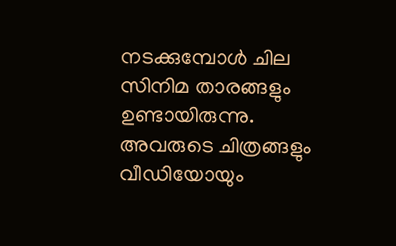നടക്കുമ്പോൾ ചില സിനിമ താരങ്ങളും ഉണ്ടായിരുന്നു. അവരുടെ ചിത്രങ്ങളും വീഡിയോയും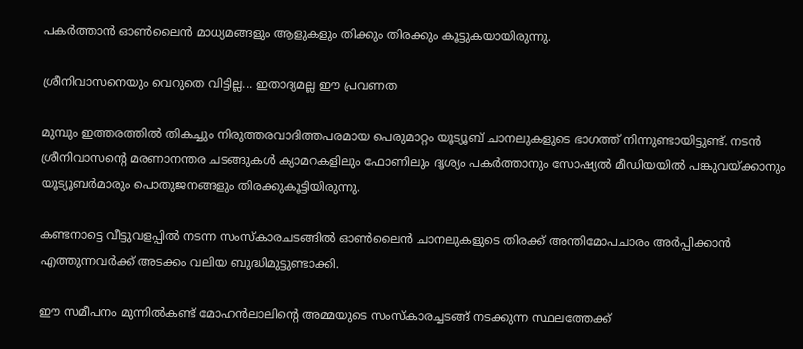പകർത്താൻ ഓൺലൈൻ മാധ്യമങ്ങളും ആളുകളും തിക്കും തിരക്കും കൂട്ടുകയായിരുന്നു.

ശ്രീനിവാസനെയും വെറുതെ വിട്ടില്ല... ഇതാദ്യമല്ല ഈ പ്രവണത

മുമ്പും ഇത്തരത്തിൽ തികച്ചും നിരുത്തരവാദിത്തപരമായ പെരുമാറ്റം യൂട്യൂബ് ചാനലുകളുടെ ഭാഗത്ത് നിന്നുണ്ടായിട്ടുണ്ട്. നടൻ ശ്രീനിവാസന്റെ മരണാനന്തര ചടങ്ങുകൾ ക്യാമറകളിലും ഫോണിലും ദൃശ്യം പകർത്താനും സോഷ്യൽ മീഡിയയിൽ പങ്കുവയ്ക്കാനും യൂട്യൂബർമാരും പൊതുജനങ്ങളും തിരക്കുകൂട്ടിയിരുന്നു.

കണ്ടനാട്ടെ വീട്ടുവളപ്പിൽ നടന്ന സംസ്കാരചടങ്ങിൽ ഓൺലൈൻ ചാനലുകളുടെ തിരക്ക് അന്തിമോപചാരം അർപ്പിക്കാൻ എത്തുന്നവർക്ക് അടക്കം വലിയ ബുദ്ധിമുട്ടുണ്ടാക്കി.

ഈ സമീപനം മുന്നിൽകണ്ട് മോഹൻലാലിന്റെ അമ്മയുടെ സംസ്കാരച്ചടങ്ങ് നടക്കുന്ന സ്ഥലത്തേക്ക്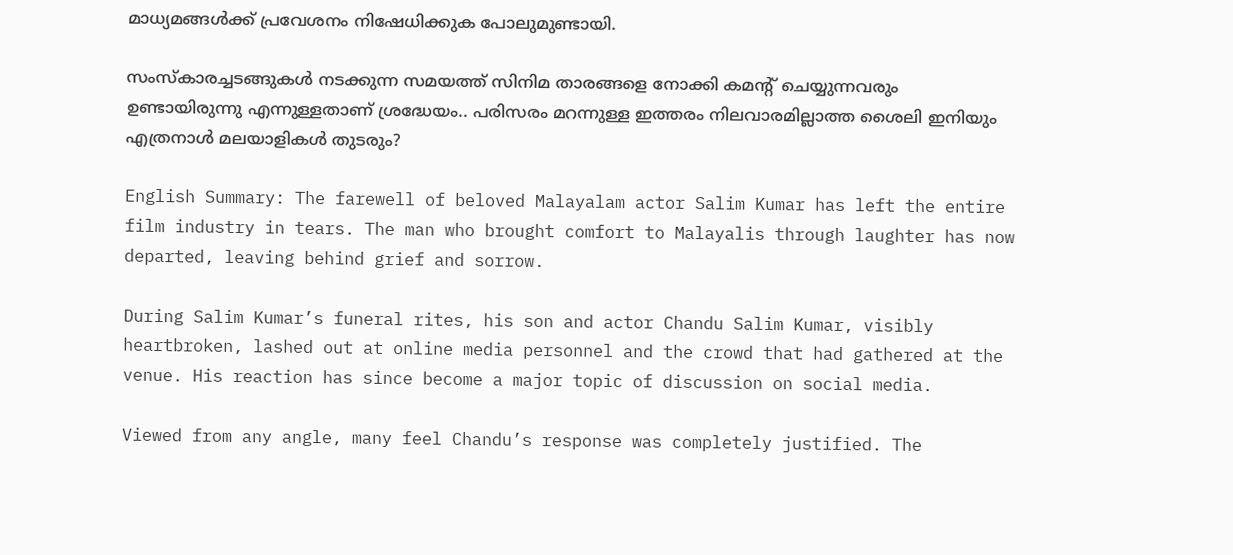മാധ്യമങ്ങൾക്ക് പ്രവേശനം നിഷേധിക്കുക പോലുമുണ്ടായി.

സംസ്‌കാരച്ചടങ്ങുകൾ നടക്കുന്ന സമയത്ത് സിനിമ താരങ്ങളെ നോക്കി കമന്റ് ചെയ്യുന്നവരും ഉണ്ടായിരുന്നു എന്നുള്ളതാണ് ശ്രദ്ധേയം.. പരിസരം മറന്നുള്ള ഇത്തരം നിലവാരമില്ലാത്ത ശൈലി ഇനിയും എത്രനാൾ മലയാളികൾ തുടരും?

English Summary: The farewell of beloved Malayalam actor Salim Kumar has left the entire film industry in tears. The man who brought comfort to Malayalis through laughter has now departed, leaving behind grief and sorrow.

During Salim Kumar’s funeral rites, his son and actor Chandu Salim Kumar, visibly heartbroken, lashed out at online media personnel and the crowd that had gathered at the venue. His reaction has since become a major topic of discussion on social media.

Viewed from any angle, many feel Chandu’s response was completely justified. The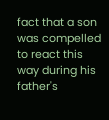fact that a son was compelled to react this way during his father's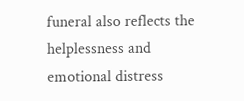funeral also reflects the helplessness and emotional distress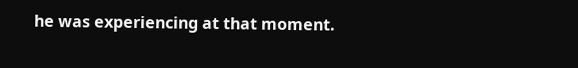he was experiencing at that moment.